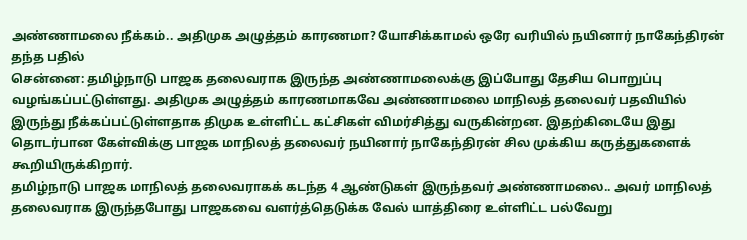அண்ணாமலை நீக்கம்.. அதிமுக அழுத்தம் காரணமா? யோசிக்காமல் ஒரே வரியில் நயினார் நாகேந்திரன் தந்த பதில்
சென்னை: தமிழ்நாடு பாஜக தலைவராக இருந்த அண்ணாமலைக்கு இப்போது தேசிய பொறுப்பு வழங்கப்பட்டுள்ளது. அதிமுக அழுத்தம் காரணமாகவே அண்ணாமலை மாநிலத் தலைவர் பதவியில் இருந்து நீக்கப்பட்டுள்ளதாக திமுக உள்ளிட்ட கட்சிகள் விமர்சித்து வருகின்றன. இதற்கிடையே இது தொடர்பான கேள்விக்கு பாஜக மாநிலத் தலைவர் நயினார் நாகேந்திரன் சில முக்கிய கருத்துகளைக் கூறியிருக்கிறார்.
தமிழ்நாடு பாஜக மாநிலத் தலைவராகக் கடந்த 4 ஆண்டுகள் இருந்தவர் அண்ணாமலை.. அவர் மாநிலத் தலைவராக இருந்தபோது பாஜகவை வளர்த்தெடுக்க வேல் யாத்திரை உள்ளிட்ட பல்வேறு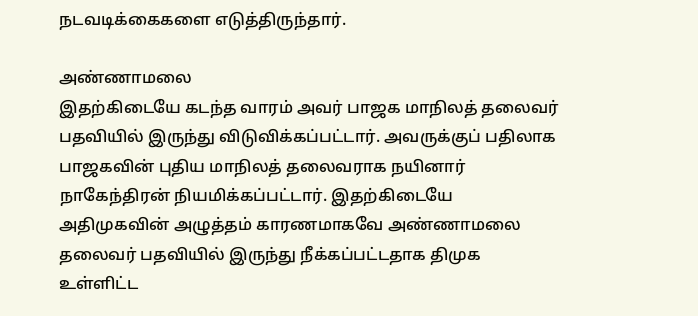நடவடிக்கைகளை எடுத்திருந்தார்.

அண்ணாமலை
இதற்கிடையே கடந்த வாரம் அவர் பாஜக மாநிலத் தலைவர் பதவியில் இருந்து விடுவிக்கப்பட்டார். அவருக்குப் பதிலாக பாஜகவின் புதிய மாநிலத் தலைவராக நயினார் நாகேந்திரன் நியமிக்கப்பட்டார். இதற்கிடையே அதிமுகவின் அழுத்தம் காரணமாகவே அண்ணாமலை தலைவர் பதவியில் இருந்து நீக்கப்பட்டதாக திமுக உள்ளிட்ட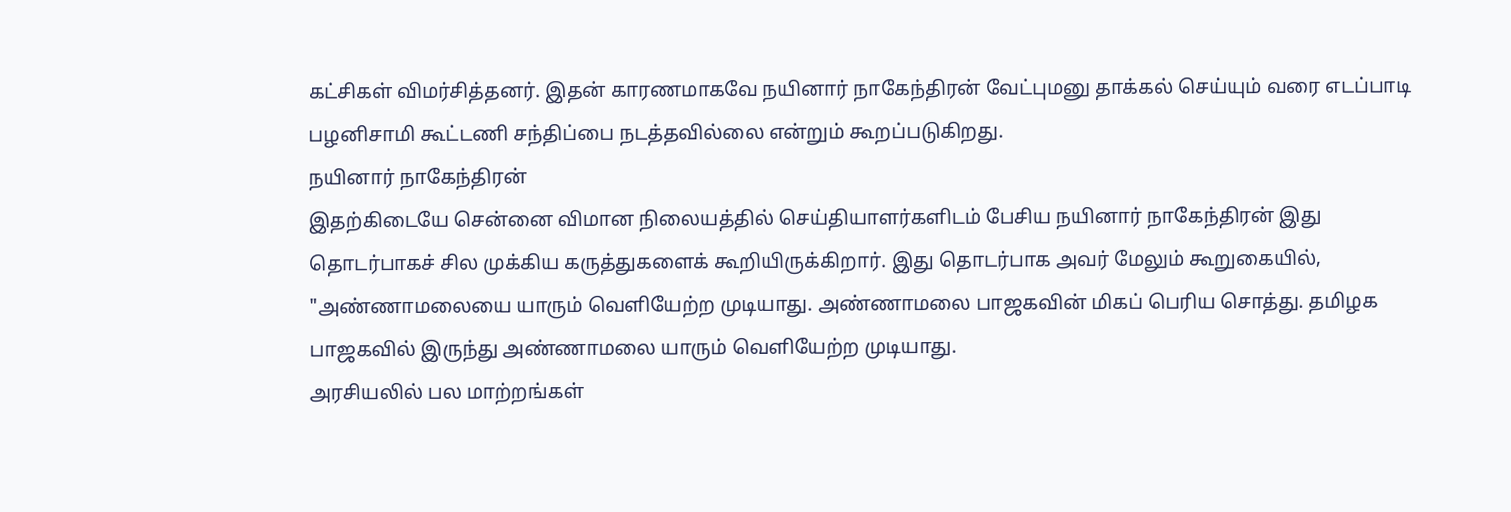கட்சிகள் விமர்சித்தனர். இதன் காரணமாகவே நயினார் நாகேந்திரன் வேட்புமனு தாக்கல் செய்யும் வரை எடப்பாடி பழனிசாமி கூட்டணி சந்திப்பை நடத்தவில்லை என்றும் கூறப்படுகிறது.
நயினார் நாகேந்திரன்
இதற்கிடையே சென்னை விமான நிலையத்தில் செய்தியாளர்களிடம் பேசிய நயினார் நாகேந்திரன் இது தொடர்பாகச் சில முக்கிய கருத்துகளைக் கூறியிருக்கிறார். இது தொடர்பாக அவர் மேலும் கூறுகையில், "அண்ணாமலையை யாரும் வெளியேற்ற முடியாது. அண்ணாமலை பாஜகவின் மிகப் பெரிய சொத்து. தமிழக பாஜகவில் இருந்து அண்ணாமலை யாரும் வெளியேற்ற முடியாது.
அரசியலில் பல மாற்றங்கள்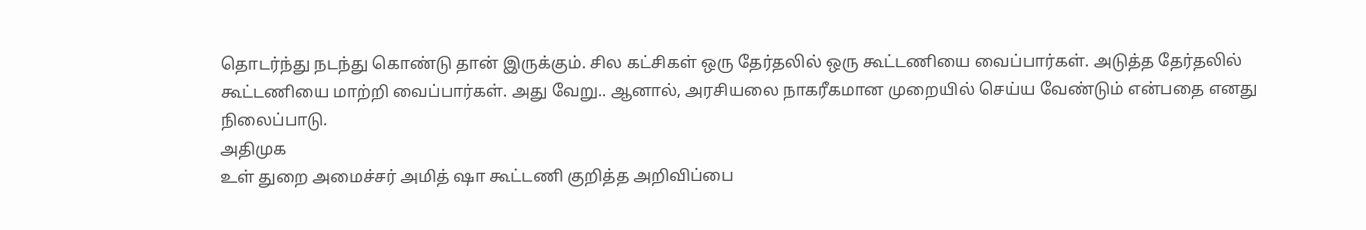தொடர்ந்து நடந்து கொண்டு தான் இருக்கும். சில கட்சிகள் ஒரு தேர்தலில் ஒரு கூட்டணியை வைப்பார்கள். அடுத்த தேர்தலில் கூட்டணியை மாற்றி வைப்பார்கள். அது வேறு.. ஆனால், அரசியலை நாகரீகமான முறையில் செய்ய வேண்டும் என்பதை எனது நிலைப்பாடு.
அதிமுக
உள் துறை அமைச்சர் அமித் ஷா கூட்டணி குறித்த அறிவிப்பை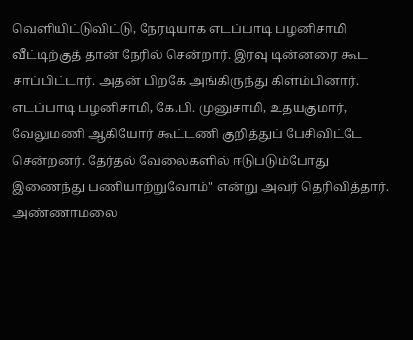வெளியிட்டுவிட்டு, நேரடியாக எடப்பாடி பழனிசாமி வீட்டிற்குத் தான் நேரில் சென்றார். இரவு டின்னரை கூட சாப்பிட்டார். அதன் பிறகே அங்கிருந்து கிளம்பினார். எடப்பாடி பழனிசாமி, கே.பி. முனுசாமி, உதயகுமார், வேலுமணி ஆகியோர் கூட்டணி குறித்துப் பேசிவிட்டே சென்றனர். தேர்தல் வேலைகளில் ஈடுபடும்போது இணைந்து பணியாற்றுவோம்" என்று அவர் தெரிவித்தார்.
அண்ணாமலை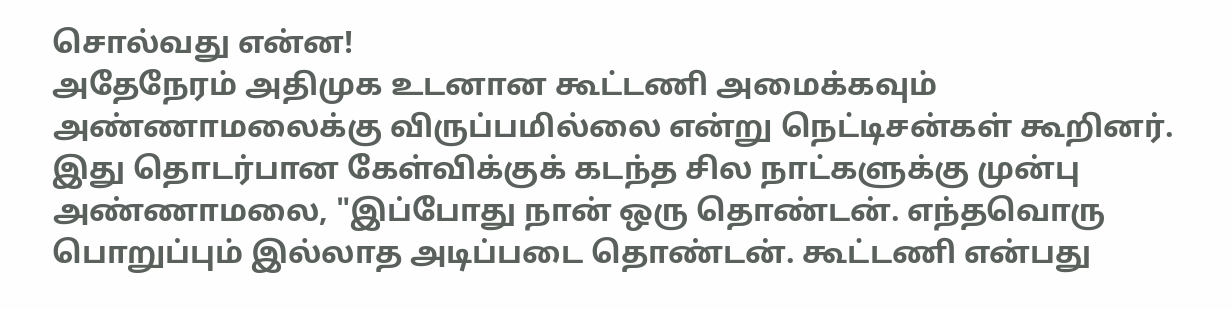சொல்வது என்ன!
அதேநேரம் அதிமுக உடனான கூட்டணி அமைக்கவும் அண்ணாமலைக்கு விருப்பமில்லை என்று நெட்டிசன்கள் கூறினர். இது தொடர்பான கேள்விக்குக் கடந்த சில நாட்களுக்கு முன்பு அண்ணாமலை, "இப்போது நான் ஒரு தொண்டன். எந்தவொரு பொறுப்பும் இல்லாத அடிப்படை தொண்டன். கூட்டணி என்பது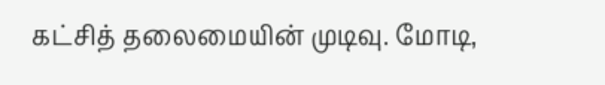கட்சித் தலைமையின் முடிவு. மோடி,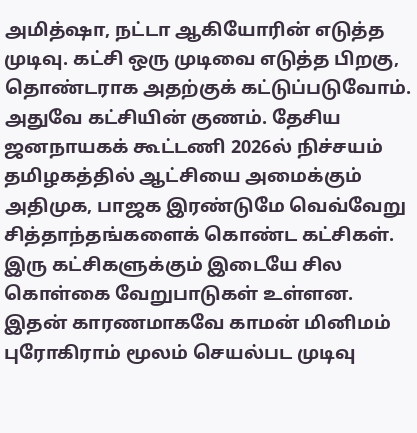அமித்ஷா, நட்டா ஆகியோரின் எடுத்த முடிவு. கட்சி ஒரு முடிவை எடுத்த பிறகு, தொண்டராக அதற்குக் கட்டுப்படுவோம். அதுவே கட்சியின் குணம். தேசிய ஜனநாயகக் கூட்டணி 2026ல் நிச்சயம் தமிழகத்தில் ஆட்சியை அமைக்கும்
அதிமுக, பாஜக இரண்டுமே வெவ்வேறு சித்தாந்தங்களைக் கொண்ட கட்சிகள். இரு கட்சிகளுக்கும் இடையே சில கொள்கை வேறுபாடுகள் உள்ளன. இதன் காரணமாகவே காமன் மினிமம் புரோகிராம் மூலம் செயல்பட முடிவு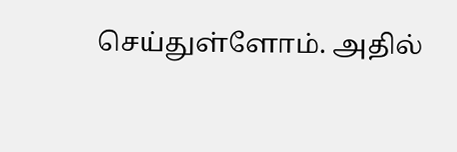செய்துள்ளோம். அதில்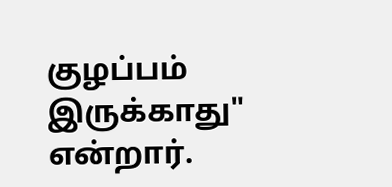குழப்பம் இருக்காது" என்றார்.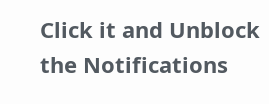Click it and Unblock the Notifications